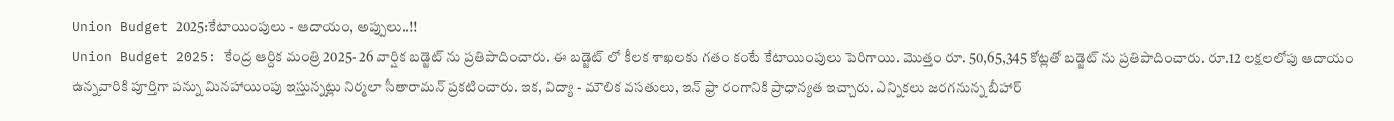Union Budget 2025:కేటాయింపులు - ఆదాయం, అప్పులు..!!
Union Budget 2025: కేంద్ర ఆర్దిక మంత్రి 2025- 26 వార్షిక బడ్జెట్ ను ప్రతిపాదించారు. ఈ బడ్జెట్ లో కీలక శాఖలకు గతం కంటే కేటాయింపులు పెరిగాయి. మొత్తం రూ. 50,65,345 కోట్లతో బడ్జెట్ ను ప్రతిపాదించారు. రూ.12 లక్షలలోపు ఆదాయం ఉన్నవారికి పూర్తిగా పన్ను మినహాయింపు ఇస్తున్నట్లు నిర్మలా సీతారామన్ ప్రకటించారు. ఇక, విద్యా - మౌలిక వసతులు, ఇన్ ఫ్రా రంగానికి ప్రాధాన్యత ఇచ్చారు. ఎన్నికలు జరగనున్న బీహార్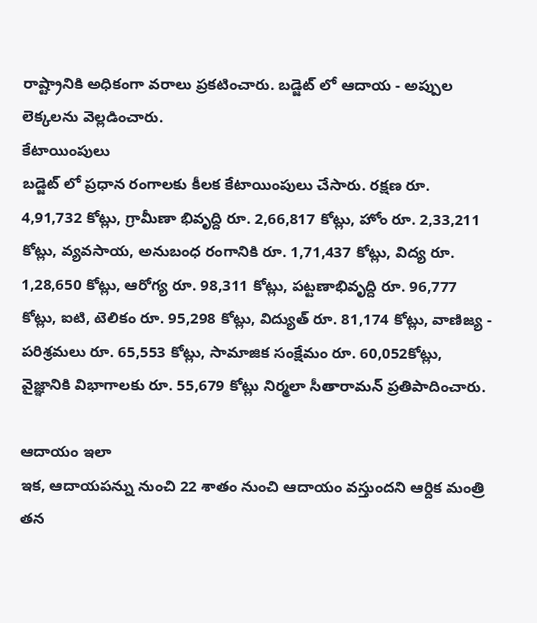రాష్ట్రానికి అధికంగా వరాలు ప్రకటించారు. బడ్జెట్ లో ఆదాయ - అప్పుల లెక్కలను వెల్లడించారు.
కేటాయింపులు
బడ్జెట్ లో ప్రధాన రంగాలకు కీలక కేటాయింపులు చేసారు. రక్షణ రూ. 4,91,732 కోట్లు, గ్రామీణా భివృద్ది రూ. 2,66,817 కోట్లు, హోం రూ. 2,33,211 కోట్లు, వ్యవసాయ, అనుబంధ రంగానికి రూ. 1,71,437 కోట్లు, విద్య రూ. 1,28,650 కోట్లు, ఆరోగ్య రూ. 98,311 కోట్లు, పట్టణాభివృద్ది రూ. 96,777 కోట్లు, ఐటి, టెలికం రూ. 95,298 కోట్లు, విద్యుత్ రూ. 81,174 కోట్లు, వాణిజ్య - పరిశ్రమలు రూ. 65,553 కోట్లు, సామాజిక సంక్షేమం రూ. 60,052కోట్లు, వైజ్ఞానికి విభాగాలకు రూ. 55,679 కోట్లు నిర్మలా సీతారామన్ ప్రతిపాదించారు.

ఆదాయం ఇలా
ఇక, ఆదాయపన్ను నుంచి 22 శాతం నుంచి ఆదాయం వస్తుందని ఆర్దిక మంత్రి తన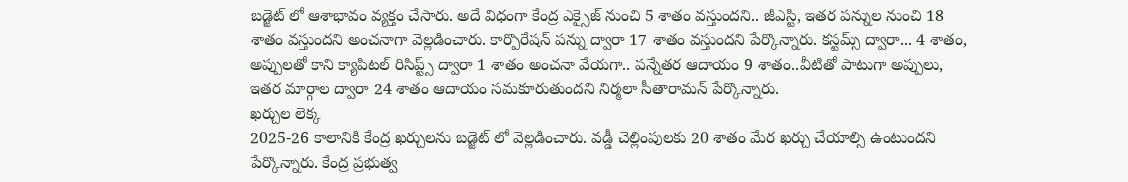బడ్జెట్ లో ఆశాభావం వ్యక్తం చేసారు. అదే విధంగా కేంద్ర ఎక్సైజ్ నుంచి 5 శాతం వస్తుందని.. జీఎస్టి, ఇతర పన్నుల నుంచి 18 శాతం వస్తుందని అంచనాగా వెల్లడించారు. కార్పొరేషన్ పన్ను ద్వారా 17 శాతం వస్తుందని పేర్కొన్నారు. కస్టమ్స్ ద్వారా... 4 శాతం, అప్పులతో కాని క్యాపిటల్ రిసిప్ట్స్ ద్వారా 1 శాతం అంచనా వేయగా.. పన్నేతర ఆదాయం 9 శాతం..వీటితో పాటుగా అప్పులు, ఇతర మార్గాల ద్వారా 24 శాతం ఆదాయం సమకూరుతుందని నిర్మలా సీతారామన్ పేర్కొన్నారు.
ఖర్చుల లెక్క
2025-26 కాలానికి కేంద్ర ఖర్చులను బడ్జెట్ లో వెల్లడించారు. వడ్డీ చెల్లింపులకు 20 శాతం మేర ఖర్చు చేయాల్సి ఉంటుందని పేర్కొన్నారు. కేంద్ర ప్రభుత్వ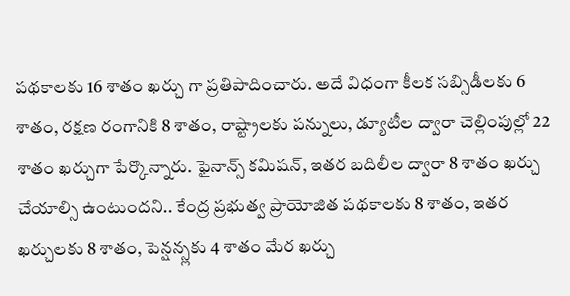పథకాలకు 16 శాతం ఖర్చు గా ప్రతిపాదించారు. అదే విధంగా కీలక సబ్సిడీలకు 6 శాతం, రక్షణ రంగానికి 8 శాతం, రాష్ట్రాలకు పన్నులు, డ్యూటీల ద్వారా చెల్లింపుల్లో 22 శాతం ఖర్చుగా పేర్కొన్నారు. ఫైనాన్స్ కమిషన్, ఇతర బదిలీల ద్వారా 8 శాతం ఖర్చు చేయాల్సి ఉంటుందని.. కేంద్ర ప్రభుత్వ ప్రాయోజిత పథకాలకు 8 శాతం, ఇతర ఖర్చులకు 8 శాతం, పెన్షన్స్లకు 4 శాతం మేర ఖర్చు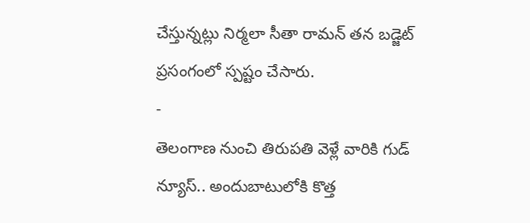చేస్తున్నట్లు నిర్మలా సీతా రామన్ తన బడ్జెట్ ప్రసంగంలో స్పష్టం చేసారు.
-
తెలంగాణ నుంచి తిరుపతి వెళ్లే వారికి గుడ్ న్యూస్.. అందుబాటులోకి కొత్త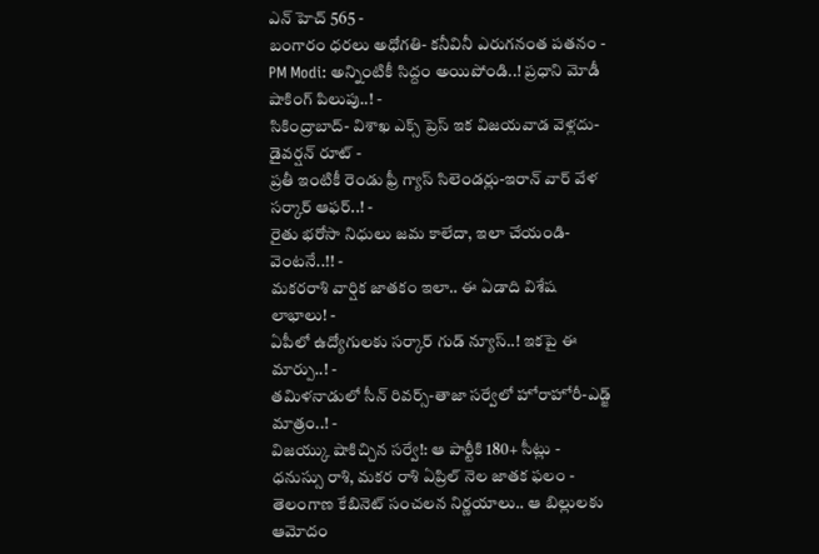ఎన్ హెచ్ 565 -
బంగారం ధరలు అధోగతి- కనీవినీ ఎరుగనంత పతనం -
PM Modi: అన్నింటికీ సిద్దం అయిపోండి..! ప్రధాని మోడీ షాకింగ్ పిలుపు..! -
సికింద్రాబాద్- విశాఖ ఎక్స్ ప్రెస్ ఇక విజయవాడ వెళ్లదు- డైవర్షన్ రూట్ -
ప్రతీ ఇంటికీ రెండు ఫ్రీ గ్యాస్ సిలెండర్లు-ఇరాన్ వార్ వేళ సర్కార్ ఆఫర్..! -
రైతు భరోసా నిధులు జమ కాలేదా, ఇలా చేయండి- వెంటనే..!! -
మకరరాశి వార్షిక జాతకం ఇలా.. ఈ ఏడాది విశేష లాభాలు! -
ఏపీలో ఉద్యోగులకు సర్కార్ గుడ్ న్యూస్..! ఇకపై ఈ మార్పు..! -
తమిళనాడులో సీన్ రివర్స్-తాజా సర్వేలో హోరాహోరీ-ఎడ్జ్ మాత్రం..! -
విజయ్కు షాకిచ్చిన సర్వే!: ఆ పార్టీకి 180+ సీట్లు -
ధనుస్సు రాశి, మకర రాశి ఏప్రిల్ నెల జాతక ఫలం -
తెలంగాణ కేబినెట్ సంచలన నిర్ణయాలు.. ఆ బిల్లులకు ఆమోదం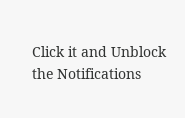Click it and Unblock the Notifications